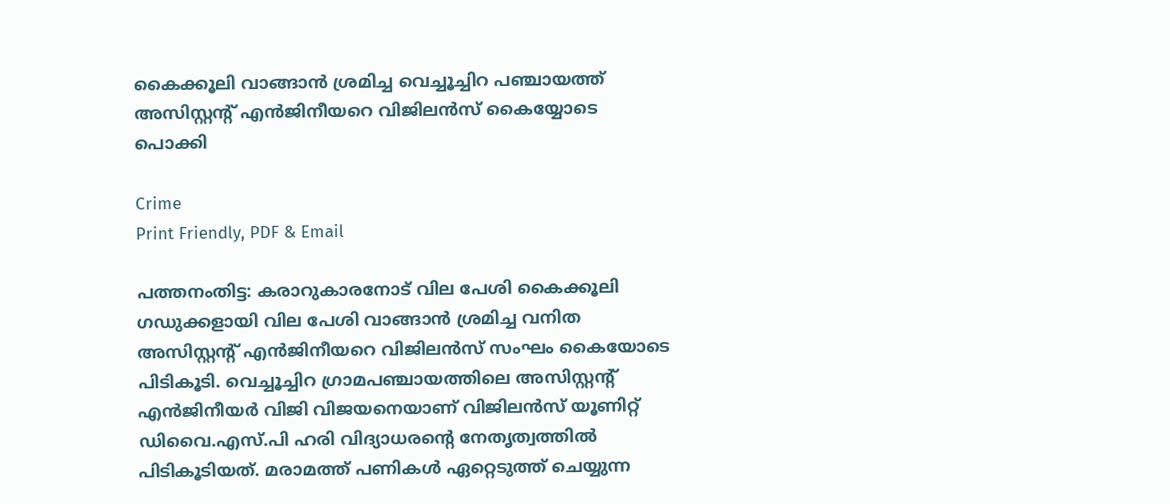കൈക്കൂലി വാങ്ങാൻ ശ്രമിച്ച വെച്ചൂച്ചിറ പഞ്ചായത്ത് അസിസ്റ്റന്റ് എൻജിനീയറെ വിജിലൻസ് കൈയ്യോടെ പൊക്കി

Crime
Print Friendly, PDF & Email

പത്തനംതിട്ട: കരാറുകാരനോട് വില പേശി കൈക്കൂലി ഗഡുക്കളായി വില പേശി വാങ്ങാൻ ശ്രമിച്ച വനിത അസിസ്റ്റന്റ് എൻജിനീയറെ വിജിലൻസ് സംഘം കൈയോടെ പിടികൂടി. വെച്ചൂച്ചിറ ഗ്രാമപഞ്ചായത്തിലെ അസിസ്റ്റന്റ് എൻജിനീയർ വിജി വിജയനെയാണ് വിജിലൻസ് യൂണിറ്റ് ഡിവൈ.എസ്.പി ഹരി വിദ്യാധരന്റെ നേതൃത്വത്തിൽ പിടികൂടിയത്. മരാമത്ത് പണികൾ ഏറ്റെടുത്ത് ചെയ്യുന്ന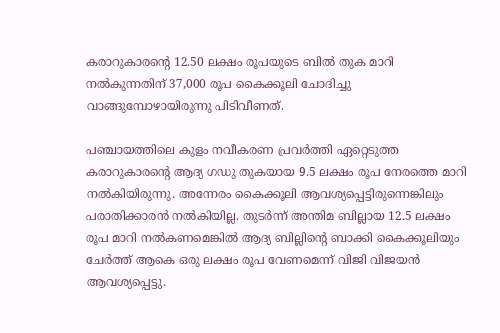കരാറുകാരന്റെ 12.50 ലക്ഷം രൂപയുടെ ബിൽ തുക മാറി നൽകുന്നതിന് 37,000 രൂപ കൈക്കൂലി ചോദിച്ചു വാങ്ങുമ്പോഴായിരുന്നു പിടിവീണത്.

പഞ്ചായത്തിലെ കുളം നവീകരണ പ്രവർത്തി ഏറ്റെടുത്ത കരാറുകാരന്റെ ആദ്യ ഗഡു തുകയായ 9.5 ലക്ഷം രൂപ നേരത്തെ മാറി നൽകിയിരുന്നു. അന്നേരം കൈക്കൂലി ആവശ്യപ്പെട്ടിരുന്നെങ്കിലും പരാതിക്കാരൻ നൽകിയില്ല. തുടർന്ന് അന്തിമ ബില്ലായ 12.5 ലക്ഷം രൂപ മാറി നൽകണമെങ്കിൽ ആദ്യ ബില്ലിന്റെ ബാക്കി കൈക്കൂലിയും ചേർത്ത് ആകെ ഒരു ലക്ഷം രൂപ വേണമെന്ന് വിജി വിജയൻ ആവശ്യപ്പെട്ടു.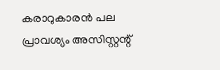കരാറുകാരൻ പല പ്രാവശ്യം അസിസ്റ്റന്റ്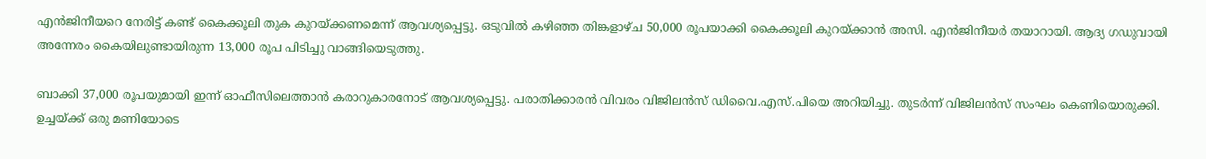എൻജിനീയറെ നേരിട്ട് കണ്ട് കൈക്കൂലി തുക കുറയ്ക്കണമെന്ന് ആവശ്യപ്പെട്ടു. ഒടുവിൽ കഴിഞ്ഞ തിങ്കളാഴ്ച 50,000 രൂപയാക്കി കൈക്കൂലി കുറയ്ക്കാൻ അസി. എൻജിനീയർ തയാറായി. ആദ്യ ഗഡുവായി അന്നേരം കൈയിലുണ്ടായിരുന്ന 13,000 രൂപ പിടിച്ചു വാങ്ങിയെടുത്തു.

ബാക്കി 37,000 രൂപയുമായി ഇന്ന് ഓഫീസിലെത്താൻ കരാറുകാരനോട് ആവശ്യപ്പെട്ടു. പരാതിക്കാരൻ വിവരം വിജിലൻസ് ഡിവൈ.എസ്.പിയെ അറിയിച്ചു. തുടർന്ന് വിജിലൻസ് സംഘം കെണിയൊരുക്കി. ഉച്ചയ്ക്ക് ഒരു മണിയോടെ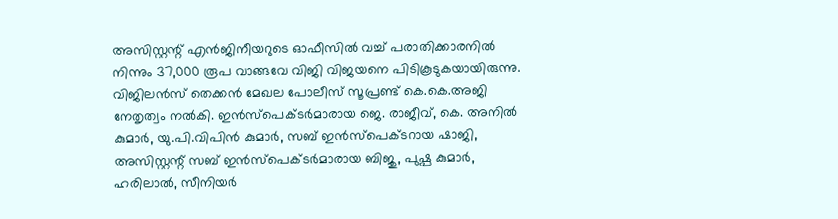അസിസ്റ്റന്റ് എൻജിനീയറുടെ ഓഫീസിൽ വച്ച് പരാതിക്കാരനിൽ നിന്നും 37,000 രൂപ വാങ്ങവേ വിജി വിജയനെ പിടികൂടുകയായിരുന്നു. വിജിലൻസ് തെക്കൻ മേഖല പോലീസ് സൂപ്രണ്ട് കെ.കെ.അജി നേതൃത്വം നൽകി. ഇൻസ്‌പെക്ടർമാരായ ജെ. രാജീവ്, കെ. അനിൽ കുമാർ, യു.പി.വിപിൻ കുമാർ, സബ് ഇൻസ്‌പെക്ടറായ ഷാജി, അസിസ്റ്റന്റ് സബ് ഇൻസ്‌പെക്ടർമാരായ ബിജു, പുഷ്പ കുമാർ, ഹരിലാൽ, സീനിയർ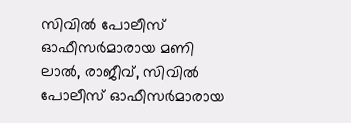സിവിൽ പോലീസ് ഓഫീസർമാരായ മണി ലാൽ, രാജീവ്, സിവിൽ പോലീസ് ഓഫീസർമാരായ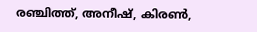രഞ്ചിത്ത്, അനീഷ്, കിരൺ,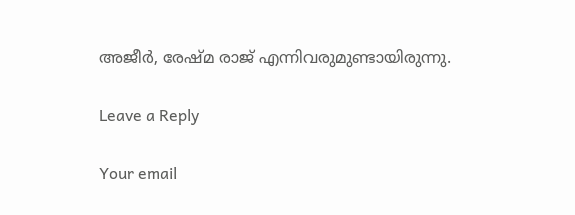അജീർ, രേഷ്മ രാജ് എന്നിവരുമുണ്ടായിരുന്നു.

Leave a Reply

Your email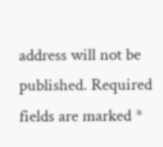address will not be published. Required fields are marked *